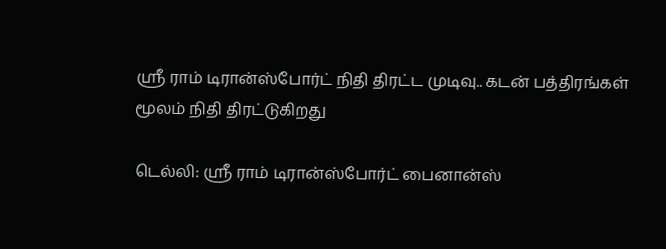ஸ்ரீ ராம் டிரான்ஸ்போர்ட் நிதி திரட்ட முடிவு.. கடன் பத்திரங்கள் மூலம் நிதி திரட்டுகிறது

டெல்லி: ஸ்ரீ ராம் டிரான்ஸ்போர்ட் பைனான்ஸ்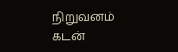நிறுவனம் கடன்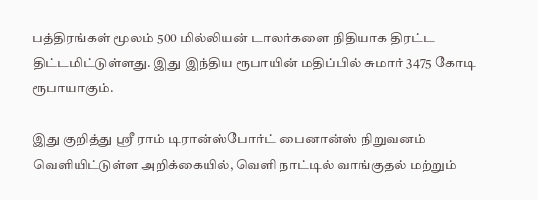பத்திரங்கள் மூலம் 500 மில்லியன் டாலர்களை நிதியாக திரட்ட திட்டமிட்டுள்ளது. இது இந்திய ரூபாயின் மதிப்பில் சுமார் 3475 கோடி ரூபாயாகும்.

இது குறித்து ஸ்ரீ ராம் டிரான்ஸ்போர்ட் பைனான்ஸ் நிறுவனம் வெளியிட்டுள்ள அறிக்கையில், வெளி நாட்டில் வாங்குதல் மற்றும்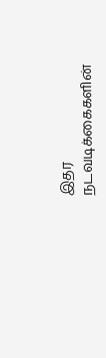இதர நடவடிக்கைகளின்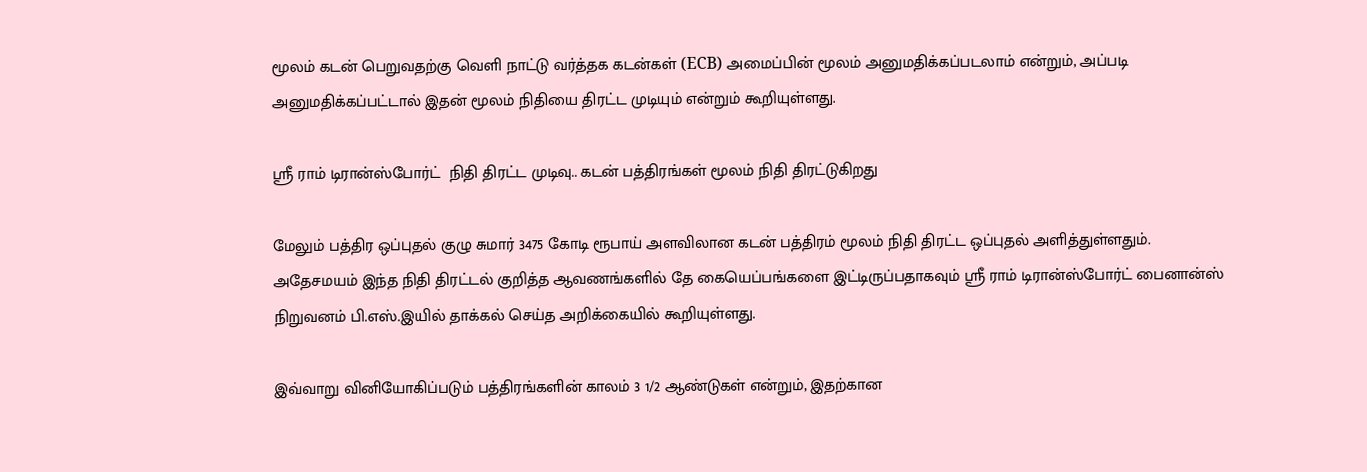மூலம் கடன் பெறுவதற்கு வெளி நாட்டு வர்த்தக கடன்கள் (ECB) அமைப்பின் மூலம் அனுமதிக்கப்படலாம் என்றும், அப்படி அனுமதிக்கப்பட்டால் இதன் மூலம் நிதியை திரட்ட முடியும் என்றும் கூறியுள்ளது.

ஸ்ரீ ராம் டிரான்ஸ்போர்ட்  நிதி திரட்ட முடிவு.. கடன் பத்திரங்கள் மூலம் நிதி திரட்டுகிறது

மேலும் பத்திர ஒப்புதல் குழு சுமார் 3475 கோடி ரூபாய் அளவிலான கடன் பத்திரம் மூலம் நிதி திரட்ட ஒப்புதல் அளித்துள்ளதும். அதேசமயம் இந்த நிதி திரட்டல் குறித்த ஆவணங்களில் தே கையெப்பங்களை இட்டிருப்பதாகவும் ஸ்ரீ ராம் டிரான்ஸ்போர்ட் பைனான்ஸ் நிறுவனம் பி.எஸ்.இயில் தாக்கல் செய்த அறிக்கையில் கூறியுள்ளது.

இவ்வாறு வினியோகிப்படும் பத்திரங்களின் காலம் 3 1/2 ஆண்டுகள் என்றும், இதற்கான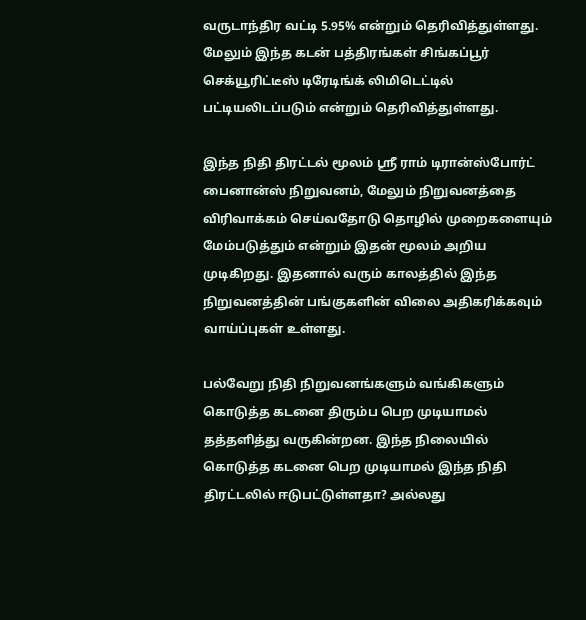வருடாந்திர வட்டி 5.95% என்றும் தெரிவித்துள்ளது. மேலும் இந்த கடன் பத்திரங்கள் சிங்கப்பூர் செக்யூரிட்டீஸ் டிரேடிங்க் லிமிடெட்டில் பட்டியலிடப்படும் என்றும் தெரிவித்துள்ளது.

இந்த நிதி திரட்டல் மூலம் ஸ்ரீ ராம் டிரான்ஸ்போர்ட் பைனான்ஸ் நிறுவனம், மேலும் நிறுவனத்தை விரிவாக்கம் செய்வதோடு தொழில் முறைகளையும் மேம்படுத்தும் என்றும் இதன் மூலம் அறிய முடிகிறது. இதனால் வரும் காலத்தில் இந்த நிறுவனத்தின் பங்குகளின் விலை அதிகரிக்கவும் வாய்ப்புகள் உள்ளது.

பல்வேறு நிதி நிறுவனங்களும் வங்கிகளும் கொடுத்த கடனை திரும்ப பெற முடியாமல் தத்தளித்து வருகின்றன. இந்த நிலையில் கொடுத்த கடனை பெற முடியாமல் இந்த நிதி திரட்டலில் ஈடுபட்டுள்ளதா? அல்லது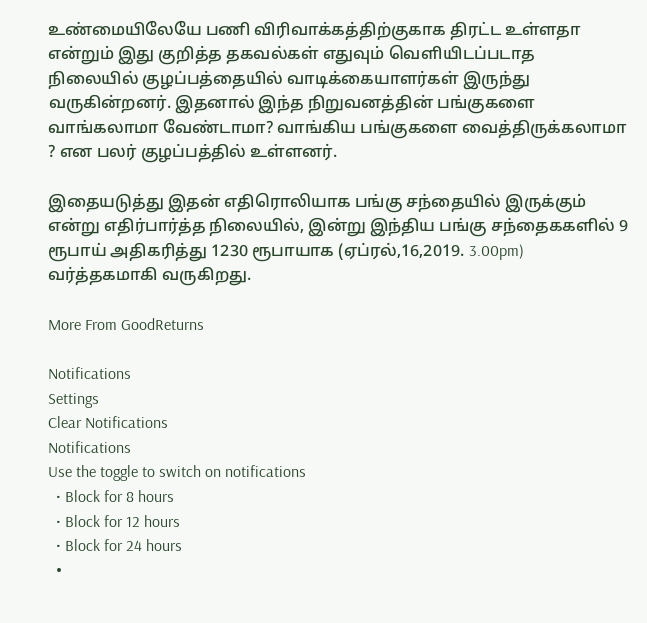உண்மையிலேயே பணி விரிவாக்கத்திற்குகாக திரட்ட உள்ளதா என்றும் இது குறித்த தகவல்கள் எதுவும் வெளியிடப்படாத நிலையில் குழப்பத்தையில் வாடிக்கையாளர்கள் இருந்து வருகின்றனர். இதனால் இந்த நிறுவனத்தின் பங்குகளை வாங்கலாமா வேண்டாமா? வாங்கிய பங்குகளை வைத்திருக்கலாமா ? என பலர் குழப்பத்தில் உள்ளனர்.

இதையடுத்து இதன் எதிரொலியாக பங்கு சந்தையில் இருக்கும் என்று எதிர்பார்த்த நிலையில், இன்று இந்திய பங்கு சந்தைககளில் 9 ரூபாய் அதிகரித்து 1230 ரூபாயாக (ஏப்ரல்,16,2019. 3.00pm) வர்த்தகமாகி வருகிறது.

More From GoodReturns

Notifications
Settings
Clear Notifications
Notifications
Use the toggle to switch on notifications
  • Block for 8 hours
  • Block for 12 hours
  • Block for 24 hours
  •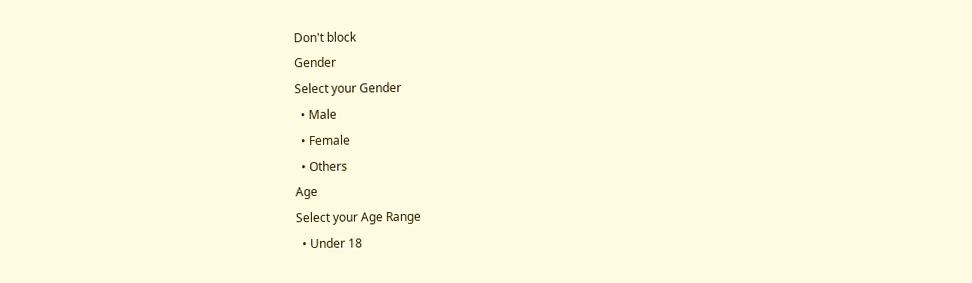Don't block
Gender
Select your Gender
  • Male
  • Female
  • Others
Age
Select your Age Range
  • Under 18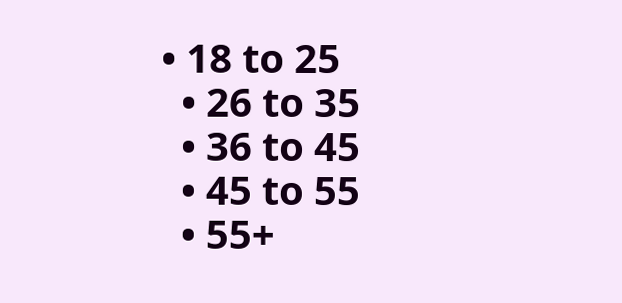• 18 to 25
  • 26 to 35
  • 36 to 45
  • 45 to 55
  • 55+